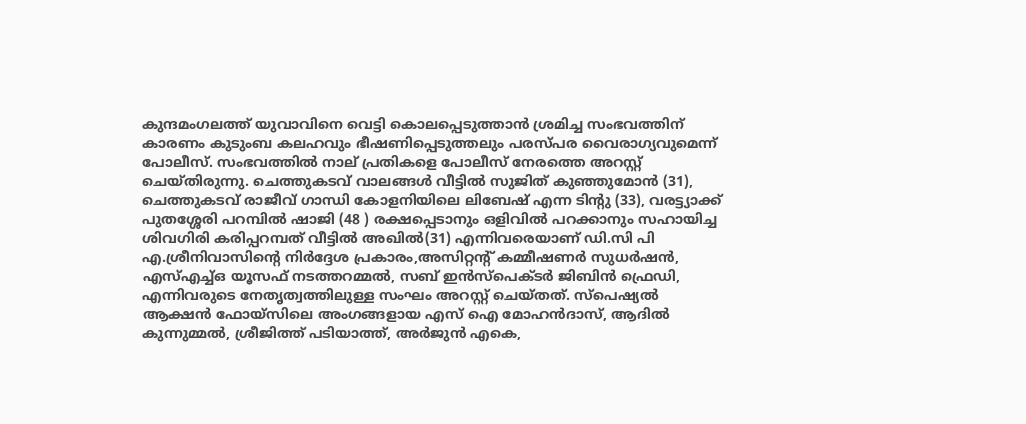കുന്ദമംഗലത്ത് യുവാവിനെ വെട്ടി കൊലപ്പെടുത്താൻ ശ്രമിച്ച സംഭവത്തിന് കാരണം കുടുംബ കലഹവും ഭീഷണിപ്പെടുത്തലും പരസ്പര വൈരാഗ്യവുമെന്ന് പോലീസ്. സംഭവത്തിൽ നാല് പ്രതികളെ പോലീസ് നേരത്തെ അറസ്റ്റ് ചെയ്തിരുന്നു. ചെത്തുകടവ് വാലങ്ങൾ വീട്ടിൽ സുജിത് കുഞ്ഞുമോൻ (31), ചെത്തുകടവ് രാജീവ് ഗാന്ധി കോളനിയിലെ ലിബേഷ് എന്ന ടിന്റു (33), വരട്ട്യാക്ക് പുതശ്ശേരി പറമ്പിൽ ഷാജി (48 ) രക്ഷപ്പെടാനും ഒളിവിൽ പറക്കാനും സഹായിച്ച ശിവഗിരി കരിപ്പറമ്പത് വീട്ടിൽ അഖിൽ(31) എന്നിവരെയാണ് ഡി.സി പി എ.ശ്രീനിവാസിന്റെ നിർദ്ദേശ പ്രകാരം,അസിറ്റന്റ് കമ്മീഷണർ സുധർഷൻ, എസ്എച്ച്ഒ യൂസഫ് നടത്തറമ്മൽ, സബ് ഇൻസ്‌പെക്ടർ ജിബിൻ ഫ്രെഡി, എന്നിവരുടെ നേതൃത്വത്തിലുള്ള സംഘം അറസ്റ്റ് ചെയ്തത്. സ്പെഷ്യൽ ആക്ഷൻ ഫോയ്‌സിലെ അംഗങ്ങളായ എസ് ഐ മോഹൻദാസ്, ആദിൽ കുന്നുമ്മൽ, ശ്രീജിത്ത് പടിയാത്ത്, അർജുൻ എകെ,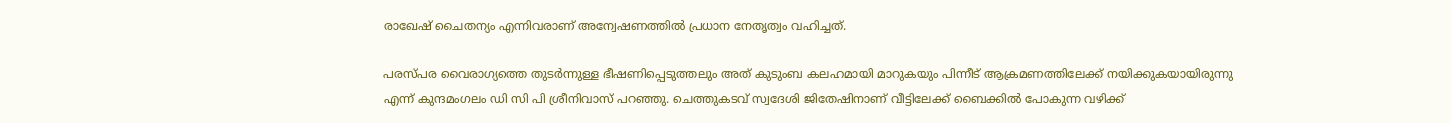രാഖേഷ് ചൈതന്യം എന്നിവരാണ് അന്വേഷണത്തിൽ പ്രധാന നേതൃത്വം വഹിച്ചത്.

പരസ്പര വൈരാഗ്യത്തെ തുടർന്നുള്ള ഭീഷണിപ്പെടുത്തലും അത് കുടുംബ കലഹമായി മാറുകയും പിന്നീട് ആക്രമണത്തിലേക്ക് നയിക്കുകയായിരുന്നു എന്ന് കുന്ദമംഗലം ഡി സി പി ശ്രീനിവാസ് പറഞ്ഞു. ചെത്തുകടവ് സ്വദേശി ജിതേഷിനാണ് വീട്ടിലേക്ക് ബൈക്കിൽ പോകുന്ന വഴിക്ക്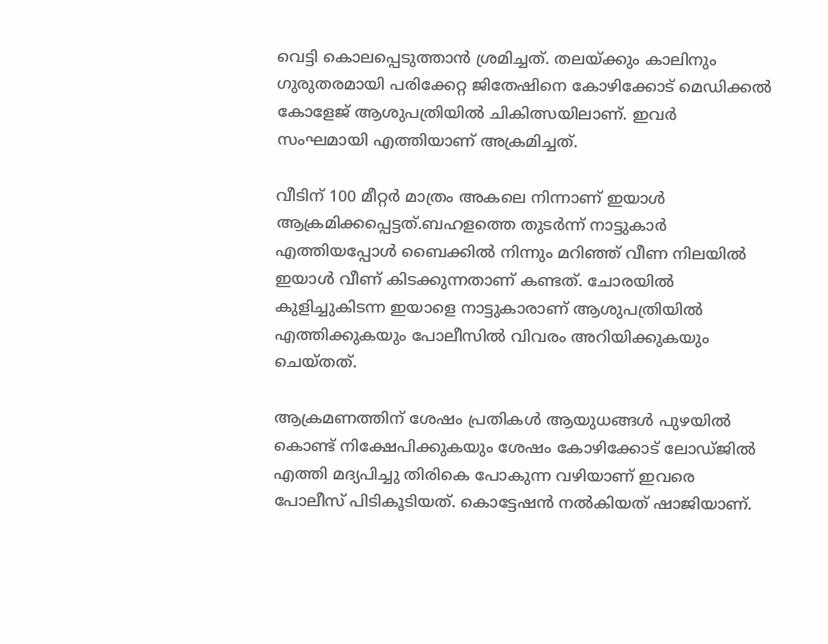വെട്ടി കൊലപ്പെടുത്താൻ ശ്രമിച്ചത്. തലയ്ക്കും കാലിനും ഗുരുതരമായി പരിക്കേറ്റ ജിതേഷിനെ കോഴിക്കോട് മെഡിക്കൽ കോളേജ് ആശുപത്രിയിൽ ചികിത്സയിലാണ്. ഇവർ സംഘമായി എത്തിയാണ് അക്രമിച്ചത്.

വീടിന് 100 മീറ്റർ മാത്രം അകലെ നിന്നാണ് ഇയാൾ ആക്രമിക്കപ്പെട്ടത്.ബഹളത്തെ തുടർന്ന് നാട്ടുകാർ എത്തിയപ്പോൾ ബൈക്കിൽ നിന്നും മറിഞ്ഞ് വീണ നിലയിൽ ഇയാൾ വീണ് കിടക്കുന്നതാണ് കണ്ടത്. ചോരയിൽ കുളിച്ചുകിടന്ന ഇയാളെ നാട്ടുകാരാണ് ആശുപത്രിയിൽ എത്തിക്കുകയും പോലീസിൽ വിവരം അറിയിക്കുകയും ചെയ്തത്.

ആക്രമണത്തിന് ശേഷം പ്രതികൾ ആയുധങ്ങൾ പുഴയിൽ കൊണ്ട് നിക്ഷേപിക്കുകയും ശേഷം കോഴിക്കോട് ലോഡ്ജിൽ എത്തി മദ്യപിച്ചു തിരികെ പോകുന്ന വഴിയാണ് ഇവരെ പോലീസ് പിടികൂടിയത്. കൊട്ടേഷൻ നൽകിയത് ഷാജിയാണ്.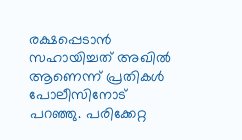രക്ഷപ്പെടാൻ സഹായിച്ചത് അഖിൽ ആണെന്ന് പ്രതികൾ പോലീസിനോട് പറഞ്ഞു. പരിക്കേറ്റ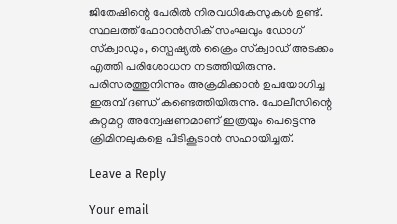ജിതേഷിന്റെ പേരിൽ നിരവധികേസുകൾ ഉണ്ട്. സ്ഥലത്ത് ഫോറൻസിക് സംഘവും ഡോഗ് സ്‌ക്വാഡും, സ്പെഷ്യൽ ക്രൈം സ്‌ക്വാഡ് അടക്കം എത്തി പരിശോധന നടത്തിയിരുന്നു. പരിസരത്തുനിന്നും അക്രമിക്കാൻ ഉപയോഗിച്ച ഇരുമ്പ് ദണ്ഡ് കണ്ടെത്തിയിരുന്നു. പോലീസിന്റെ കുറ്റമറ്റ അന്വേഷണമാണ് ഇത്രയും പെട്ടെന്നു ക്രിമിനലുകളെ പിടികൂടാൻ സഹായിച്ചത്.

Leave a Reply

Your email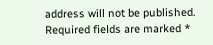address will not be published. Required fields are marked *